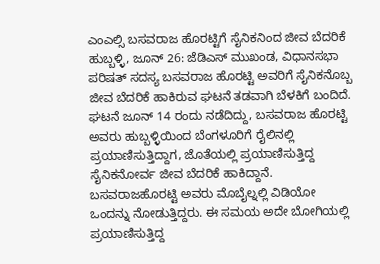ಎಂಎಲ್ಸಿ ಬಸವರಾಜ ಹೊರಟ್ಟಿಗೆ ಸೈನಿಕನಿಂದ ಜೀವ ಬೆದರಿಕೆ
ಹುಬ್ಬಳ್ಳಿ, ಜೂನ್ 26: ಜೆಡಿಎಸ್ ಮುಖಂಡ, ವಿಧಾನಸಭಾ ಪರಿಷತ್ ಸದಸ್ಯ ಬಸವರಾಜ ಹೊರಟ್ಟಿ ಅವರಿಗೆ ಸೈನಿಕನೊಬ್ಬ ಜೀವ ಬೆದರಿಕೆ ಹಾಕಿರುವ ಘಟನೆ ತಡವಾಗಿ ಬೆಳಕಿಗೆ ಬಂದಿದೆ.
ಘಟನೆ ಜೂನ್ 14 ರಂದು ನಡೆದಿದ್ದು, ಬಸವರಾಜ ಹೊರಟ್ಟಿ ಅವರು ಹುಬ್ಬಳ್ಳಿಯಿಂದ ಬೆಂಗಳೂರಿಗೆ ರೈಲಿನಲ್ಲಿ ಪ್ರಯಾಣಿಸುತ್ತಿದ್ದಾಗ, ಜೊತೆಯಲ್ಲಿ ಪ್ರಯಾಣಿಸುತ್ತಿದ್ದ ಸೈನಿಕನೋರ್ವ ಜೀವ ಬೆದರಿಕೆ ಹಾಕಿದ್ದಾನೆ.
ಬಸವರಾಜಹೊರಟ್ಟಿ ಅವರು ಮೊಬೈಲ್ನಲ್ಲಿ ವಿಡಿಯೋ ಒಂದನ್ನು ನೋಡುತ್ತಿದ್ದರು. ಈ ಸಮಯ ಅದೇ ಬೋಗಿಯಲ್ಲಿ ಪ್ರಯಾಣಿಸುತ್ತಿದ್ದ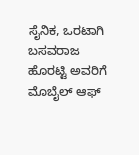ಸೈನಿಕ, ಒರಟಾಗಿ ಬಸವರಾಜ ಹೊರಟ್ಟಿ ಅವರಿಗೆ ಮೊಬೈಲ್ ಆಫ್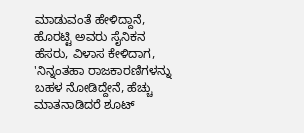ಮಾಡುವಂತೆ ಹೇಳಿದ್ದಾನೆ, ಹೊರಟ್ಟಿ ಅವರು ಸೈನಿಕನ ಹೆಸರು, ವಿಳಾಸ ಕೇಳಿದಾಗ, 'ನಿನ್ನಂತಹಾ ರಾಜಕಾರಣಿಗಳನ್ನು ಬಹಳ ನೋಡಿದ್ದೇನೆ, ಹೆಚ್ಚು ಮಾತನಾಡಿದರೆ ಶೂಟ್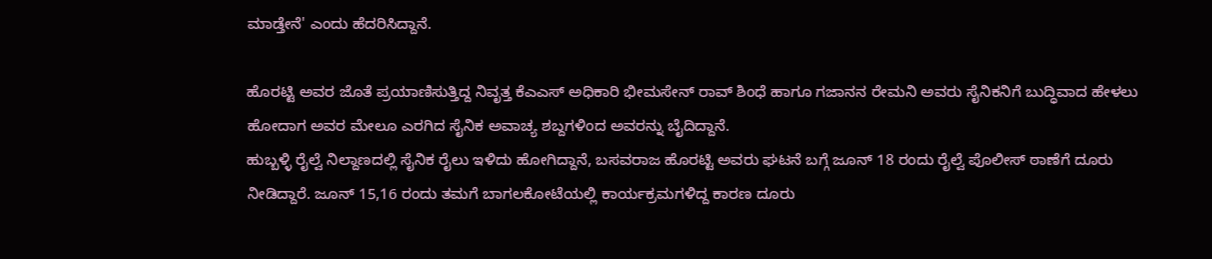ಮಾಡ್ತೇನೆ' ಎಂದು ಹೆದರಿಸಿದ್ದಾನೆ.

ಹೊರಟ್ಟಿ ಅವರ ಜೊತೆ ಪ್ರಯಾಣಿಸುತ್ತಿದ್ದ ನಿವೃತ್ತ ಕೆಎಎಸ್ ಅಧಿಕಾರಿ ಭೀಮಸೇನ್ ರಾವ್ ಶಿಂಧೆ ಹಾಗೂ ಗಜಾನನ ರೇಮನಿ ಅವರು ಸೈನಿಕನಿಗೆ ಬುದ್ಧಿವಾದ ಹೇಳಲು ಹೋದಾಗ ಅವರ ಮೇಲೂ ಎರಗಿದ ಸೈನಿಕ ಅವಾಚ್ಯ ಶಬ್ದಗಳಿಂದ ಅವರನ್ನು ಬೈದಿದ್ದಾನೆ.
ಹುಬ್ಬಳ್ಳಿ ರೈಲ್ವೆ ನಿಲ್ದಾಣದಲ್ಲಿ ಸೈನಿಕ ರೈಲು ಇಳಿದು ಹೋಗಿದ್ದಾನೆ, ಬಸವರಾಜ ಹೊರಟ್ಟಿ ಅವರು ಘಟನೆ ಬಗ್ಗೆ ಜೂನ್ 18 ರಂದು ರೈಲ್ವೆ ಪೊಲೀಸ್ ಠಾಣೆಗೆ ದೂರು ನೀಡಿದ್ದಾರೆ. ಜೂನ್ 15,16 ರಂದು ತಮಗೆ ಬಾಗಲಕೋಟೆಯಲ್ಲಿ ಕಾರ್ಯಕ್ರಮಗಳಿದ್ದ ಕಾರಣ ದೂರು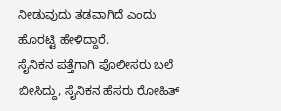ನೀಡುವುದು ತಡವಾಗಿದೆ ಎಂದು ಹೊರಟ್ಟಿ ಹೇಳಿದ್ದಾರೆ.
ಸೈನಿಕನ ಪತ್ತೆಗಾಗಿ ಪೊಲೀಸರು ಬಲೆ ಬೀಸಿದ್ದು, ಸೈನಿಕನ ಹೆಸರು ರೋಹಿತ್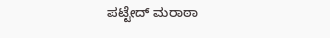ಪಟ್ಟೇದ್ ಮರಾಠಾ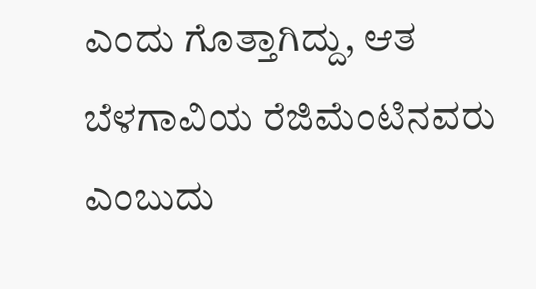ಎಂದು ಗೊತ್ತಾಗಿದ್ದು, ಆತ ಬೆಳಗಾವಿಯ ರೆಜಿಮೆಂಟಿನವರು ಎಂಬುದು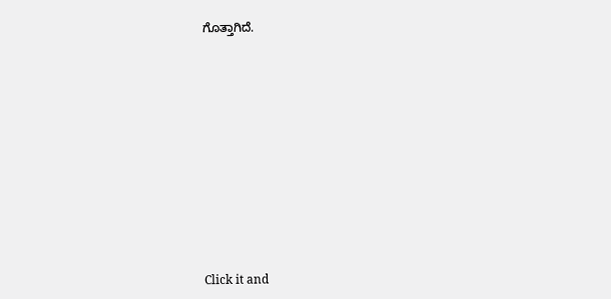ಗೊತ್ತಾಗಿದೆ.












Click it and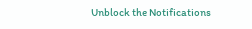Unblock the Notifications